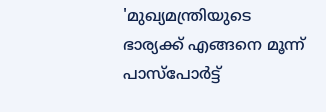'മുഖ്യമന്ത്രിയുടെ ഭാര്യക്ക് എങ്ങനെ മൂന്ന് പാസ്‌പോർട്ട്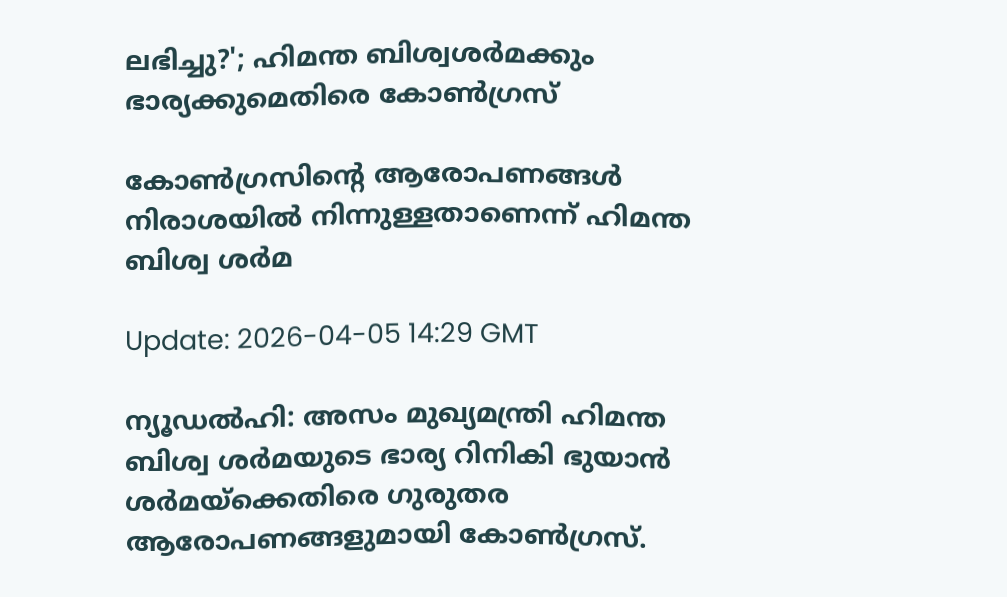ലഭിച്ചു?'; ഹിമന്ത ബിശ്വശർമക്കും ഭാര്യക്കുമെതിരെ കോൺഗ്രസ്

കോൺഗ്രസിന്റെ ആരോപണങ്ങൾ നിരാശയിൽ നിന്നുള്ളതാണെന്ന് ഹിമന്ത ബിശ്വ ശർമ

Update: 2026-04-05 14:29 GMT

ന്യൂഡൽഹി: അസം മുഖ്യമന്ത്രി ഹിമന്ത ബിശ്വ ശർമയുടെ ഭാര്യ റിനികി ഭുയാൻ ശർമയ്ക്കെതിരെ ഗുരുതര ആരോപണങ്ങളുമായി കോൺഗ്രസ്.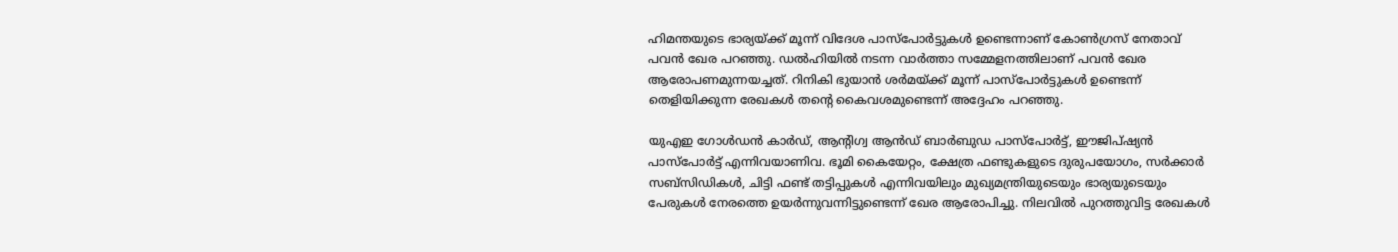ഹിമന്തയുടെ ഭാര്യയ്ക്ക് മൂന്ന് വിദേശ പാസ്പോർട്ടുകൾ ഉണ്ടെന്നാണ് കോൺഗ്രസ് നേതാവ് പവൻ ഖേര പറഞ്ഞു. ഡൽഹിയിൽ നടന്ന വാർത്താ സമ്മേളനത്തിലാണ് പവൻ ഖേര ആരോപണമുന്നയച്ചത്. റിനികി ഭുയാൻ ശർമയ്ക്ക് മൂന്ന് പാസ്പോർട്ടുകൾ ഉണ്ടെന്ന് തെളിയിക്കുന്ന രേഖകൾ തന്റെ കൈവശമുണ്ടെന്ന് അദ്ദേഹം പറഞ്ഞു.

യുഎഇ ഗോൾഡൻ കാർഡ്, ആന്റിഗ്വ ആൻഡ് ബാർബുഡ പാസ്പോർട്ട്, ഈജിപ്ഷ്യൻ പാസ്പോർട്ട് എന്നിവയാണിവ. ഭൂമി കൈയേറ്റം, ക്ഷേത്ര ഫണ്ടുകളുടെ ദുരുപയോഗം, സർക്കാർ സബ്സിഡികൾ, ചിട്ടി ഫണ്ട് തട്ടിപ്പുകൾ എന്നിവയിലും മുഖ്യമന്ത്രിയുടെയും ഭാര്യയുടെയും പേരുകൾ നേരത്തെ ഉയർന്നുവന്നിട്ടുണ്ടെന്ന് ഖേര ആരോപിച്ചു. നിലവിൽ പുറത്തുവിട്ട രേഖകൾ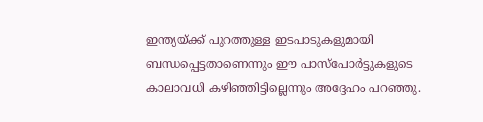ഇന്ത്യയ്ക്ക് പുറത്തുള്ള ഇടപാടുകളുമായി ബന്ധപ്പെട്ടതാണെന്നും ഈ പാസ്പോർട്ടുകളുടെ കാലാവധി കഴിഞ്ഞിട്ടില്ലെന്നും അദ്ദേഹം പറഞ്ഞു.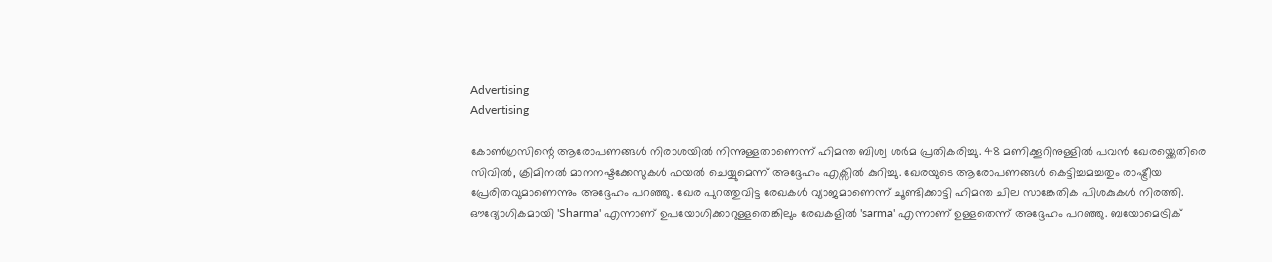Advertising
Advertising

കോൺഗ്രസിന്റെ ആരോപണങ്ങൾ നിരാശയിൽ നിന്നുള്ളതാണെന്ന് ഹിമന്ത ബിശ്വ ശർമ പ്രതികരിച്ചു. 48 മണിക്കൂറിനുള്ളിൽ പവൻ ഖേരയ്ക്കെതിരെ സിവിൽ, ക്രിമിനൽ മാനനഷ്ടക്കേസുകൾ ഫയൽ ചെയ്യുമെന്ന് അദ്ദേഹം എക്സിൽ കുറിച്ചു. ഖേരയുടെ ആരോപണങ്ങൾ കെട്ടിച്ചമച്ചതും രാഷ്ട്രീയ പ്രേരിതവുമാണെന്നും അദ്ദേഹം പറഞ്ഞു. ഖേര പുറത്തുവിട്ട രേഖകൾ വ്യാജമാണെന്ന് ചൂണ്ടിക്കാട്ടി ഹിമന്ത ചില സാങ്കേതിക പിശകുകൾ നിരത്തി. ഔദ്യോഗികമായി 'Sharma' എന്നാണ് ഉപയോഗിക്കാറുള്ളതെങ്കിലും രേഖകളിൽ 'sarma' എന്നാണ് ഉള്ളതെന്ന് അദ്ദേഹം പറഞ്ഞു. ബയോമെട്രിക്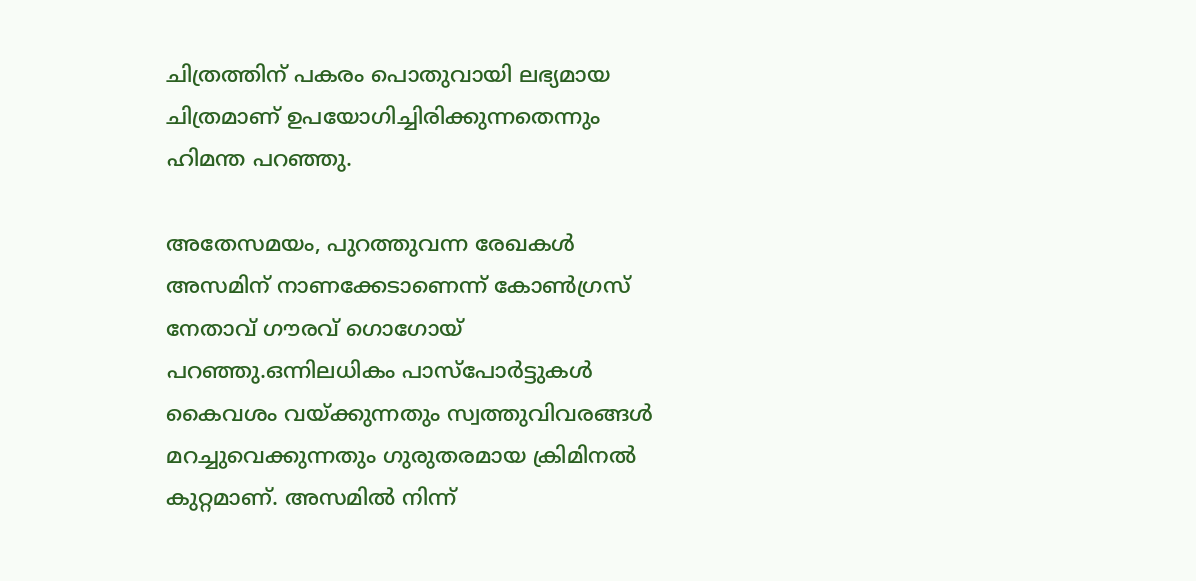ചിത്രത്തിന് പകരം പൊതുവായി ലഭ്യമായ ചിത്രമാണ് ഉപയോഗിച്ചിരിക്കുന്നതെന്നും ഹിമന്ത പറഞ്ഞു.

അതേസമയം, പുറത്തുവന്ന രേഖകൾ അസമിന് നാണക്കേടാണെന്ന് കോൺഗ്രസ് നേതാവ് ഗൗരവ് ഗൊഗോയ് പറഞ്ഞു.ഒന്നിലധികം പാസ്പോർട്ടുകൾ കൈവശം വയ്ക്കുന്നതും സ്വത്തുവിവരങ്ങൾ മറച്ചുവെക്കുന്നതും ഗുരുതരമായ ക്രിമിനൽ കുറ്റമാണ്. അസമിൽ നിന്ന്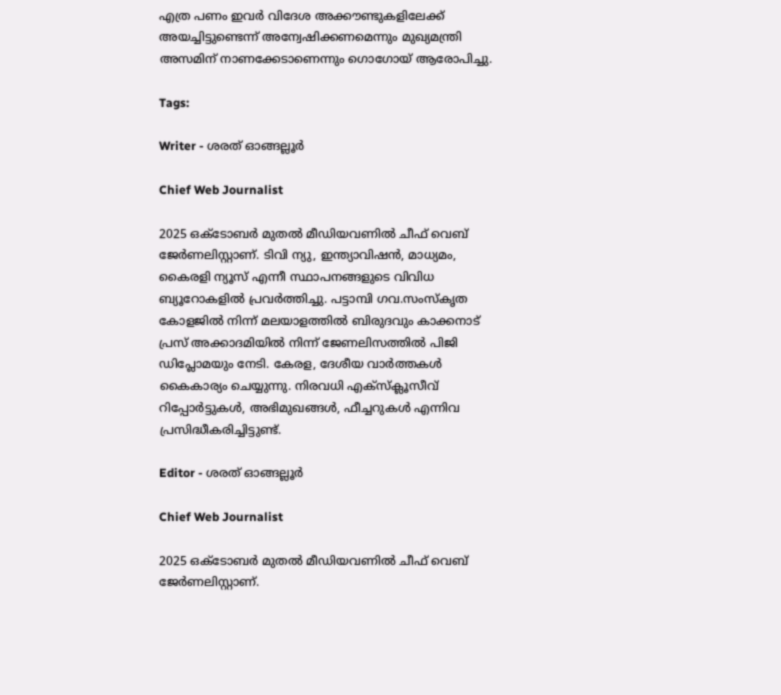എത്ര പണം ഇവർ വിദേശ അക്കൗണ്ടുകളിലേക്ക് അയച്ചിട്ടുണ്ടെന്ന് അന്വേഷിക്കണമെന്നും മുഖ്യമന്ത്രി അസമിന് നാണക്കേടാണെന്നും ഗൊഗോയ് ആരോപിച്ചു.

Tags:

Writer - ശരത് ഓങ്ങല്ലൂർ

Chief Web Journalist

2025 ഒക്ടോബർ മുതൽ മീ‍ഡിയവണിൽ ചീഫ് വെബ് ജേർണലിസ്റ്റാണ്. ടിവി ന്യു, ഇന്ത്യാവിഷൻ, മാധ്യമം, കൈരളി ന്യൂസ് എന്നീ സ്ഥാപനങ്ങളുടെ വിവിധ ബ്യൂറോകളിൽ പ്രവർത്തിച്ചു. പട്ടാമ്പി ഗവ.സംസ്കൃത കോളജിൽ നിന്ന് മലയാളത്തിൽ ബിരുദവും കാക്കനാട് പ്രസ് അക്കാദമിയിൽ നിന്ന് ജേണലിസത്തിൽ പിജി ഡിപ്ലോമയും നേടി. കേരള, ദേശീയ വാർത്തകൾ കൈകാര്യം ചെയ്യുന്നു. നിരവധി എക്സ്ക്ലൂസീവ് റിപ്പോർട്ടുകൾ, അഭിമുഖങ്ങള്‍, ഫീച്ചറുകള്‍ എന്നിവ പ്രസിദ്ധീകരിച്ചിട്ടുണ്ട്.

Editor - ശരത് ഓങ്ങല്ലൂർ

Chief Web Journalist

2025 ഒക്ടോബർ മുതൽ മീ‍ഡിയവണിൽ ചീഫ് വെബ് ജേർണലിസ്റ്റാണ്.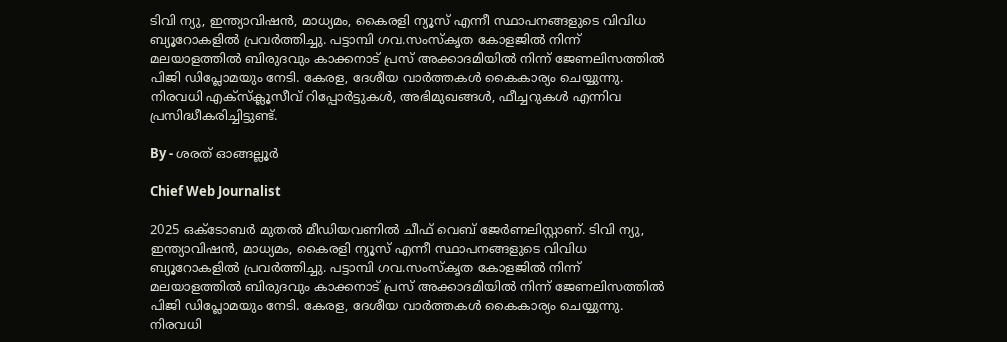ടിവി ന്യു, ഇന്ത്യാവിഷൻ, മാധ്യമം, കൈരളി ന്യൂസ് എന്നീ സ്ഥാപനങ്ങളുടെ വിവിധ ബ്യൂറോകളിൽ പ്രവർത്തിച്ചു. പട്ടാമ്പി ഗവ.സംസ്കൃത കോളജിൽ നിന്ന് മലയാളത്തിൽ ബിരുദവും കാക്കനാട് പ്രസ് അക്കാദമിയിൽ നിന്ന് ജേണലിസത്തിൽ പിജി ഡിപ്ലോമയും നേടി. കേരള, ദേശീയ വാർത്തകൾ കൈകാര്യം ചെയ്യുന്നു. നിരവധി എക്സ്ക്ലൂസീവ് റിപ്പോർട്ടുകൾ, അഭിമുഖങ്ങള്‍, ഫീച്ചറുകള്‍ എന്നിവ പ്രസിദ്ധീകരിച്ചിട്ടുണ്ട്.

By - ശരത് ഓങ്ങല്ലൂർ

Chief Web Journalist

2025 ഒക്ടോബർ മുതൽ മീ‍ഡിയവണിൽ ചീഫ് വെബ് ജേർണലിസ്റ്റാണ്. ടിവി ന്യു, ഇന്ത്യാവിഷൻ, മാധ്യമം, കൈരളി ന്യൂസ് എന്നീ സ്ഥാപനങ്ങളുടെ വിവിധ ബ്യൂറോകളിൽ പ്രവർത്തിച്ചു. പട്ടാമ്പി ഗവ.സംസ്കൃത കോളജിൽ നിന്ന് മലയാളത്തിൽ ബിരുദവും കാക്കനാട് പ്രസ് അക്കാദമിയിൽ നിന്ന് ജേണലിസത്തിൽ പിജി ഡിപ്ലോമയും നേടി. കേരള, ദേശീയ വാർത്തകൾ കൈകാര്യം ചെയ്യുന്നു. നിരവധി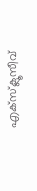എക്സ്ക്ലൂസീവ്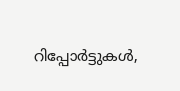റിപ്പോർട്ടുകൾ,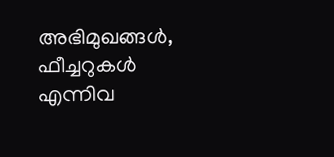അഭിമുഖങ്ങള്‍, ഫീച്ചറുകള്‍ എന്നിവ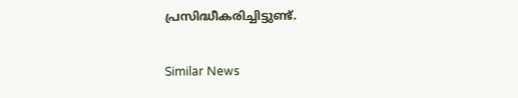പ്രസിദ്ധീകരിച്ചിട്ടുണ്ട്.

Similar News